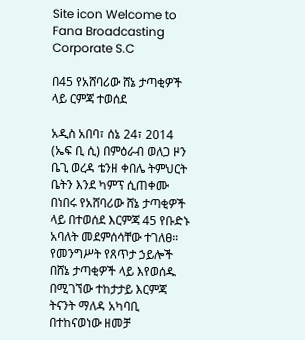Site icon Welcome to Fana Broadcasting Corporate S.C

በ45 የአሸባሪው ሸኔ ታጣቂዎች ላይ ርምጃ ተወሰደ

አዲስ አበባ፣ ሰኔ 24፣ 2014 (ኤፍ ቢ ሲ) በምዕራብ ወለጋ ዞን ቤጊ ወረዳ ቴንዘ ቀበሌ ትምህርት ቤትን እንደ ካምፕ ሲጠቀሙ በነበሩ የአሸባሪው ሸኔ ታጣቂዎች ላይ በተወሰደ እርምጃ 45 የቡድኑ አባለት መደምሰሳቸው ተገለፀ።
የመንግሥት የጸጥታ ኃይሎች በሸኔ ታጣቂዎች ላይ እየወሰዱ በሚገኘው ተከታታይ እርምጃ ትናንት ማለዳ አካባቢ በተከናወነው ዘመቻ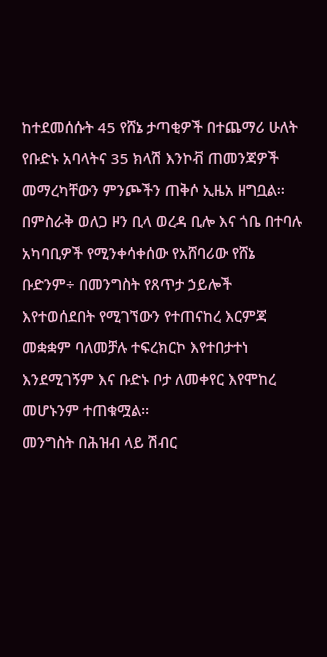ከተደመሰሱት 45 የሸኔ ታጣቂዎች በተጨማሪ ሁለት የቡድኑ አባላትና 35 ክላሽ እንኮቭ ጠመንጃዎች መማረካቸውን ምንጮችን ጠቅሶ ኢዜአ ዘግቧል፡፡
በምስራቅ ወለጋ ዞን ቢላ ወረዳ ቢሎ እና ጎቤ በተባሉ አካባቢዎች የሚንቀሳቀሰው የአሸባሪው የሸኔ ቡድንም÷ በመንግስት የጸጥታ ኃይሎች እየተወሰደበት የሚገኘውን የተጠናከረ እርምጃ መቋቋም ባለመቻሉ ተፍረክርኮ እየተበታተነ እንደሚገኝም እና ቡድኑ ቦታ ለመቀየር እየሞከረ መሆኑንም ተጠቁሟል፡፡
መንግስት በሕዝብ ላይ ሽብር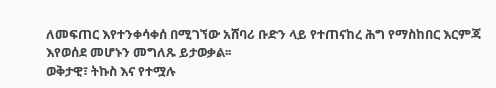ለመፍጠር እየተንቀሳቀሰ በሚገኘው አሸባሪ ቡድን ላይ የተጠናከረ ሕግ የማስከበር እርምጃ እየወሰደ መሆኑን መግለጹ ይታወቃል፡፡
ወቅታዊ፣ ትኩስ እና የተሟሉ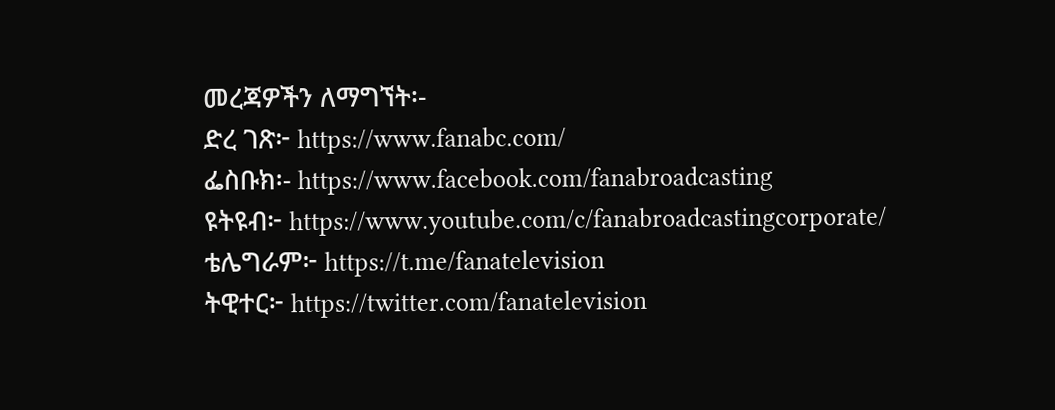መረጃዎችን ለማግኘት፡-
ድረ ገጽ፦ https://www.fanabc.com/
ፌስቡክ፡- https://www.facebook.com/fanabroadcasting
ዩትዩብ፦ https://www.youtube.com/c/fanabroadcastingcorporate/
ቴሌግራም፦ https://t.me/fanatelevision
ትዊተር፦ https://twitter.com/fanatelevision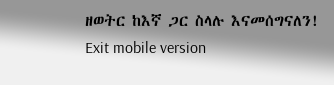ዘወትር ከእኛ ጋር ስላሉ እናመሰግናለን!
Exit mobile version